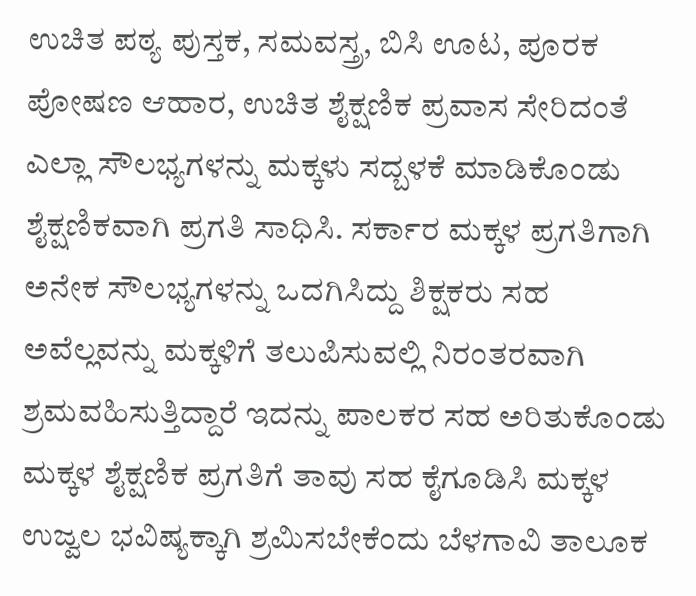ಉಚಿತ ಪಠ್ಯ ಪುಸ್ತಕ, ಸಮವಸ್ತ್ರ, ಬಿಸಿ ಊಟ, ಪೂರಕ ಪೋಷಣ ಆಹಾರ, ಉಚಿತ ಶೈಕ್ಷಣಿಕ ಪ್ರವಾಸ ಸೇರಿದಂತೆ ಎಲ್ಲಾ ಸೌಲಭ್ಯಗಳನ್ನು ಮಕ್ಕಳು ಸದ್ಬಳಕೆ ಮಾಡಿಕೊಂಡು ಶೈಕ್ಷಣಿಕವಾಗಿ ಪ್ರಗತಿ ಸಾಧಿಸಿ. ಸರ್ಕಾರ ಮಕ್ಕಳ ಪ್ರಗತಿಗಾಗಿ ಅನೇಕ ಸೌಲಭ್ಯಗಳನ್ನು ಒದಗಿಸಿದ್ದು ಶಿಕ್ಷಕರು ಸಹ ಅವೆಲ್ಲವನ್ನು ಮಕ್ಕಳಿಗೆ ತಲುಪಿಸುವಲ್ಲಿ ನಿರಂತರವಾಗಿ ಶ್ರಮವಹಿಸುತ್ತಿದ್ದಾರೆ ಇದನ್ನು ಪಾಲಕರ ಸಹ ಅರಿತುಕೊಂಡು ಮಕ್ಕಳ ಶೈಕ್ಷಣಿಕ ಪ್ರಗತಿಗೆ ತಾವು ಸಹ ಕೈಗೂಡಿಸಿ ಮಕ್ಕಳ ಉಜ್ವಲ ಭವಿಷ್ಯಕ್ಕಾಗಿ ಶ್ರಮಿಸಬೇಕೆಂದು ಬೆಳಗಾವಿ ತಾಲೂಕ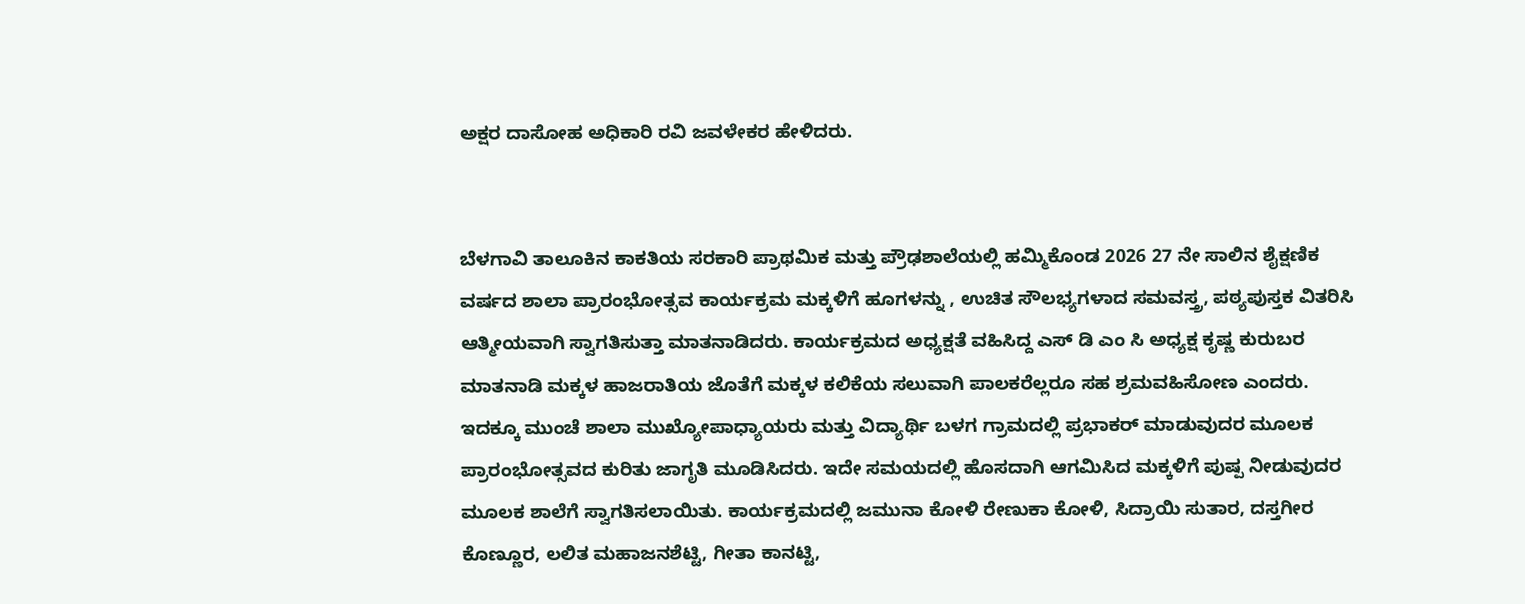ಅಕ್ಷರ ದಾಸೋಹ ಅಧಿಕಾರಿ ರವಿ ಜವಳೇಕರ ಹೇಳಿದರು.


ಬೆಳಗಾವಿ ತಾಲೂಕಿನ ಕಾಕತಿಯ ಸರಕಾರಿ ಪ್ರಾಥಮಿಕ ಮತ್ತು ಪ್ರೌಢಶಾಲೆಯಲ್ಲಿ ಹಮ್ಮಿಕೊಂಡ 2026 27 ನೇ ಸಾಲಿನ ಶೈಕ್ಷಣಿಕ ವರ್ಷದ ಶಾಲಾ ಪ್ರಾರಂಭೋತ್ಸವ ಕಾರ್ಯಕ್ರಮ ಮಕ್ಕಳಿಗೆ ಹೂಗಳನ್ನು , ಉಚಿತ ಸೌಲಭ್ಯಗಳಾದ ಸಮವಸ್ತ್ರ, ಪಠ್ಯಪುಸ್ತಕ ವಿತರಿಸಿ ಆತ್ಮೀಯವಾಗಿ ಸ್ವಾಗತಿಸುತ್ತಾ ಮಾತನಾಡಿದರು. ಕಾರ್ಯಕ್ರಮದ ಅಧ್ಯಕ್ಷತೆ ವಹಿಸಿದ್ದ ಎಸ್ ಡಿ ಎಂ ಸಿ ಅಧ್ಯಕ್ಷ ಕೃಷ್ಣ ಕುರುಬರ ಮಾತನಾಡಿ ಮಕ್ಕಳ ಹಾಜರಾತಿಯ ಜೊತೆಗೆ ಮಕ್ಕಳ ಕಲಿಕೆಯ ಸಲುವಾಗಿ ಪಾಲಕರೆಲ್ಲರೂ ಸಹ ಶ್ರಮವಹಿಸೋಣ ಎಂದರು. ಇದಕ್ಕೂ ಮುಂಚೆ ಶಾಲಾ ಮುಖ್ಯೋಪಾಧ್ಯಾಯರು ಮತ್ತು ವಿದ್ಯಾರ್ಥಿ ಬಳಗ ಗ್ರಾಮದಲ್ಲಿ ಪ್ರಭಾಕರ್ ಮಾಡುವುದರ ಮೂಲಕ ಪ್ರಾರಂಭೋತ್ಸವದ ಕುರಿತು ಜಾಗೃತಿ ಮೂಡಿಸಿದರು. ಇದೇ ಸಮಯದಲ್ಲಿ ಹೊಸದಾಗಿ ಆಗಮಿಸಿದ ಮಕ್ಕಳಿಗೆ ಪುಷ್ಪ ನೀಡುವುದರ ಮೂಲಕ ಶಾಲೆಗೆ ಸ್ವಾಗತಿಸಲಾಯಿತು. ಕಾರ್ಯಕ್ರಮದಲ್ಲಿ ಜಮುನಾ ಕೋಳಿ ರೇಣುಕಾ ಕೋಳಿ, ಸಿದ್ರಾಯಿ ಸುತಾರ, ದಸ್ತಗೀರ ಕೊಣ್ಣೂರ, ಲಲಿತ ಮಹಾಜನಶೆಟ್ಟಿ, ಗೀತಾ ಕಾನಟ್ಟಿ,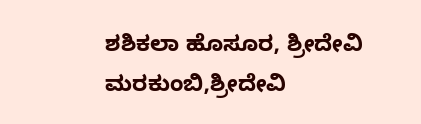ಶಶಿಕಲಾ ಹೊಸೂರ, ಶ್ರೀದೇವಿ ಮರಕುಂಬಿ,ಶ್ರೀದೇವಿ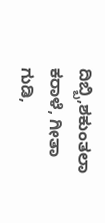ದಿಬ್ಬಿ,ಶಕುಂತಲಾ ಕರಾಳೆ, ಗೀತಾ ಗುಡಿ,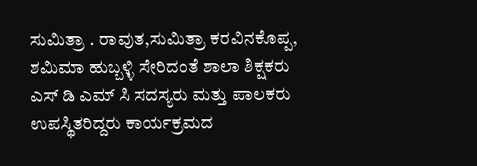ಸುಮಿತ್ರಾ . ರಾವುತ,ಸುಮಿತ್ರಾ ಕರವಿನಕೊಪ್ಪ, ಶಮಿಮಾ ಹುಬ್ಬಳ್ಳಿ ಸೇರಿದಂತೆ ಶಾಲಾ ಶಿಕ್ಷಕರು ಎಸ್ ಡಿ ಎಮ್ ಸಿ ಸದಸ್ಯರು ಮತ್ತು ಪಾಲಕರು ಉಪಸ್ಥಿತರಿದ್ದರು ಕಾರ್ಯಕ್ರಮದ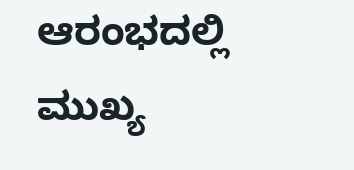ಆರಂಭದಲ್ಲಿ ಮುಖ್ಯ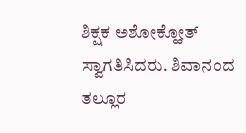ಶಿಕ್ಷಕ ಅಶೋಕ್ಹೋತ್ ಸ್ವಾಗತಿಸಿದರು. ಶಿವಾನಂದ ತಲ್ಲೂರ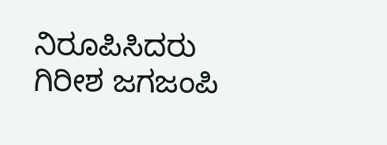ನಿರೂಪಿಸಿದರು ಗಿರೀಶ ಜಗಜಂಪಿ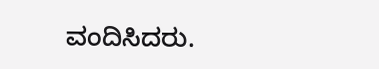ವಂದಿಸಿದರು.